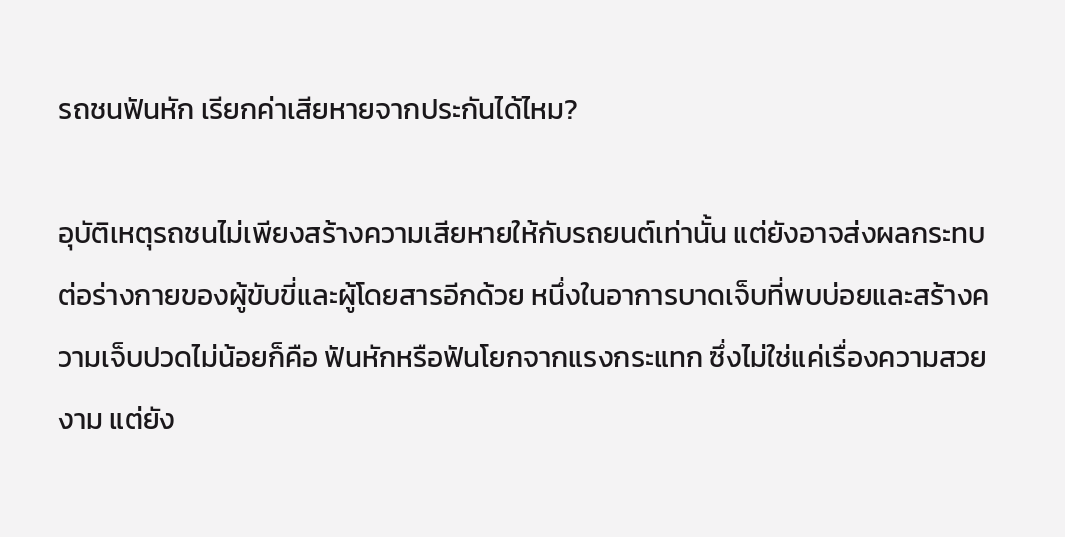รถชนฟันหัก เรียกค่าเสียหายจากประกันได้ไหม?

อุบัติเหตุรถชนไม่เพียงสร้างความเสียหายให้กับรถยนต์เท่านั้น แต่ยังอาจส่งผลกระทบต่อร่างกายของผู้ขับขี่และผู้โดยสารอีกด้วย หนึ่งในอาการบาดเจ็บที่พบบ่อยและสร้างความเจ็บปวดไม่น้อยก็คือ ฟันหักหรือฟันโยกจากแรงกระแทก ซึ่งไม่ใช่แค่เรื่องความสวยงาม แต่ยัง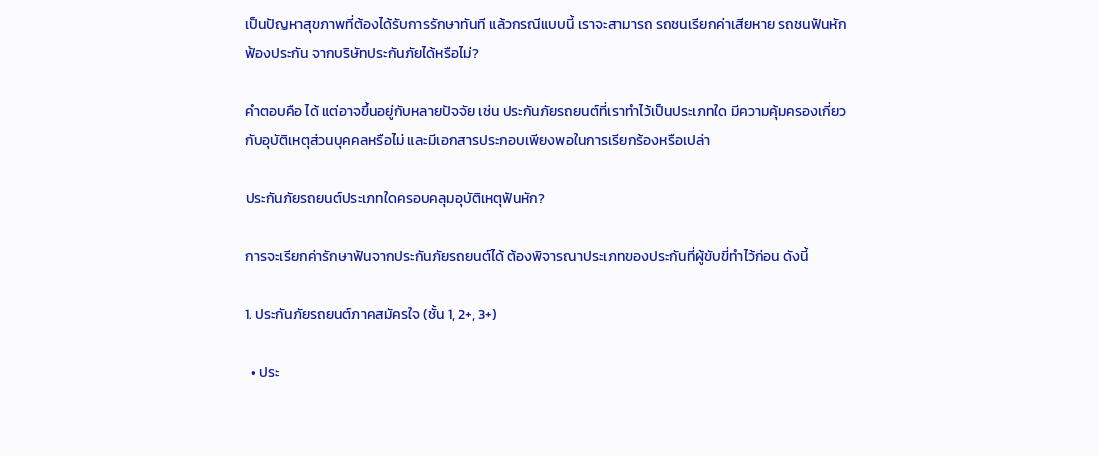เป็นปัญหาสุขภาพที่ต้องได้รับการรักษาทันที แล้วกรณีแบบนี้ เราจะสามารถ รถชนเรียกค่าเสียหาย รถชนฟันหักฟ้องประกัน จากบริษัทประกันภัยได้หรือไม่?

คำตอบคือ ได้ แต่อาจขึ้นอยู่กับหลายปัจจัย เช่น ประกันภัยรถยนต์ที่เราทำไว้เป็นประเภทใด มีความคุ้มครองเกี่ยวกับอุบัติเหตุส่วนบุคคลหรือไม่ และมีเอกสารประกอบเพียงพอในการเรียกร้องหรือเปล่า

ประกันภัยรถยนต์ประเภทใดครอบคลุมอุบัติเหตุฟันหัก?

การจะเรียกค่ารักษาฟันจากประกันภัยรถยนต์ได้ ต้องพิจารณาประเภทของประกันที่ผู้ขับขี่ทำไว้ก่อน ดังนี้

1. ประกันภัยรถยนต์ภาคสมัครใจ (ชั้น 1, 2+, 3+)

  • ประ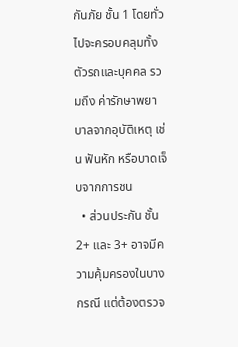กันภัย ชั้น 1 โดยทั่วไปจะครอบคลุมทั้งตัวรถและบุคคล รวมถึง ค่ารักษาพยาบาลจากอุบัติเหตุ เช่น ฟันหัก หรือบาดเจ็บจากการชน
  • ส่วนประกัน ชั้น 2+ และ 3+ อาจมีความคุ้มครองในบางกรณี แต่ต้องตรวจ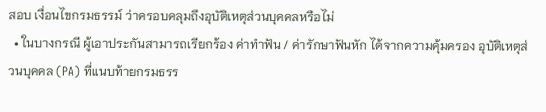สอบ เงื่อนไขกรมธรรม์ ว่าครอบคลุมถึงอุบัติเหตุส่วนบุคคลหรือไม่
  • ในบางกรณี ผู้เอาประกันสามารถเรียกร้อง ค่าทำฟัน / ค่ารักษาฟันหัก ได้จากความคุ้มครอง อุบัติเหตุส่วนบุคคล (PA) ที่แนบท้ายกรมธรร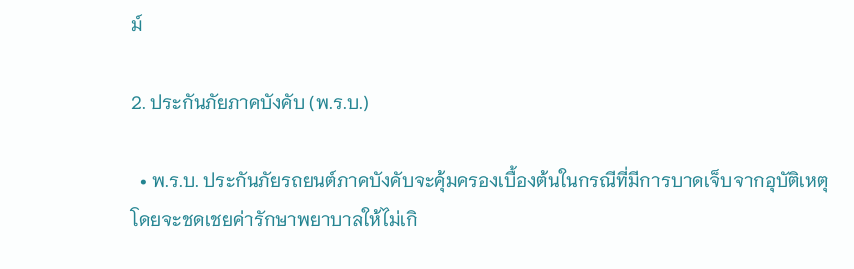ม์

2. ประกันภัยภาคบังคับ (พ.ร.บ.)

  • พ.ร.บ. ประกันภัยรถยนต์ภาคบังคับจะคุ้มครองเบื้องต้นในกรณีที่มีการบาดเจ็บจากอุบัติเหตุ โดยจะชดเชยค่ารักษาพยาบาลให้ไม่เกิ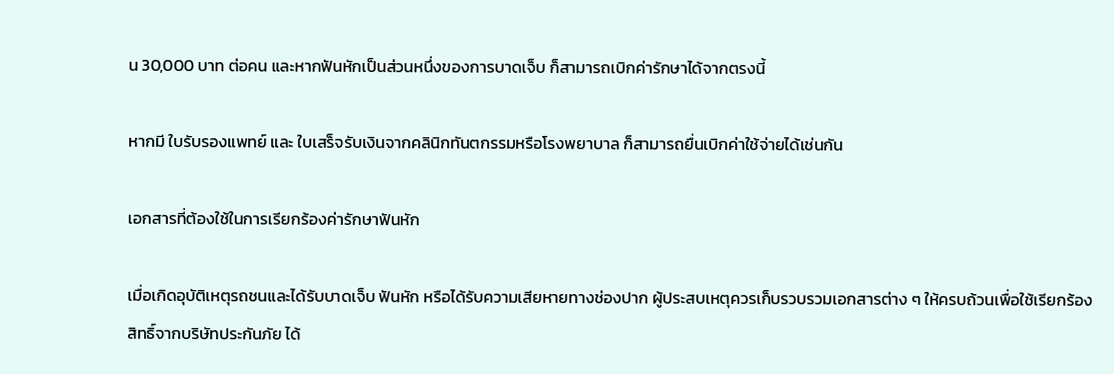น 30,000 บาท ต่อคน และหากฟันหักเป็นส่วนหนึ่งของการบาดเจ็บ ก็สามารถเบิกค่ารักษาได้จากตรงนี้

หากมี ใบรับรองแพทย์ และ ใบเสร็จรับเงินจากคลินิกทันตกรรมหรือโรงพยาบาล ก็สามารถยื่นเบิกค่าใช้จ่ายได้เช่นกัน

เอกสารที่ต้องใช้ในการเรียกร้องค่ารักษาฟันหัก

เมื่อเกิดอุบัติเหตุรถชนและได้รับบาดเจ็บ ฟันหัก หรือได้รับความเสียหายทางช่องปาก ผู้ประสบเหตุควรเก็บรวบรวมเอกสารต่าง ๆ ให้ครบถ้วนเพื่อใช้เรียกร้องสิทธิ์จากบริษัทประกันภัย ได้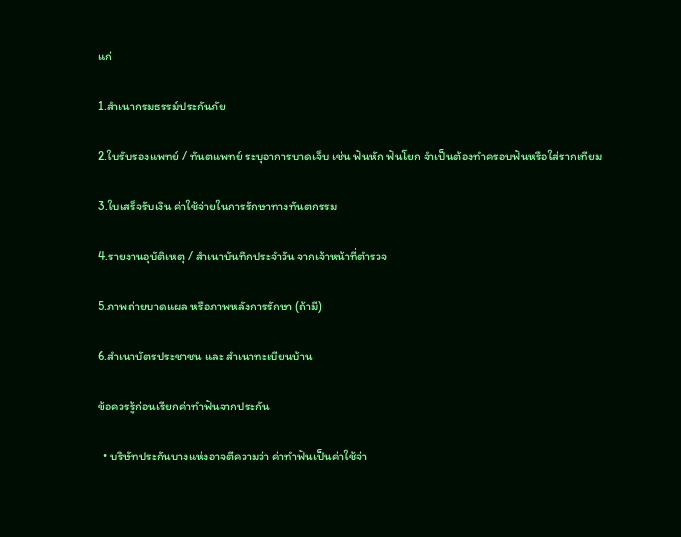แก่

1.สำเนากรมธรรม์ประกันภัย

2.ใบรับรองแพทย์ / ทันตแพทย์ ระบุอาการบาดเจ็บ เช่น ฟันหัก ฟันโยก จำเป็นต้องทำครอบฟันหรือใส่รากเทียม

3.ใบเสร็จรับเงิน ค่าใช้จ่ายในการรักษาทางทันตกรรม

4.รายงานอุบัติเหตุ / สำเนาบันทึกประจำวัน จากเจ้าหน้าที่ตำรวจ

5.ภาพถ่ายบาดแผล หรือภาพหลังการรักษา (ถ้ามี)

6.สำเนาบัตรประชาชน และ สำเนาทะเบียนบ้าน

ข้อควรรู้ก่อนเรียกค่าทำฟันจากประกัน

  • บริษัทประกันบางแห่งอาจตีความว่า ค่าทำฟันเป็นค่าใช้จ่า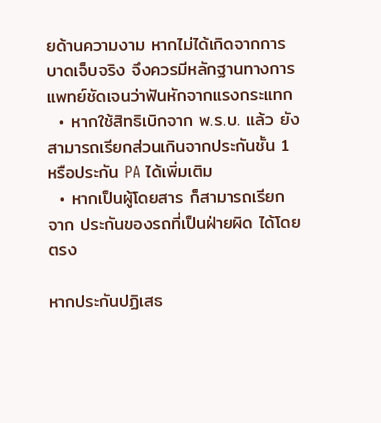ยด้านความงาม หากไม่ได้เกิดจากการบาดเจ็บจริง จึงควรมีหลักฐานทางการแพทย์ชัดเจนว่าฟันหักจากแรงกระแทก
  • หากใช้สิทธิเบิกจาก พ.ร.บ. แล้ว ยังสามารถเรียกส่วนเกินจากประกันชั้น 1 หรือประกัน PA ได้เพิ่มเติม
  • หากเป็นผู้โดยสาร ก็สามารถเรียกจาก ประกันของรถที่เป็นฝ่ายผิด ได้โดยตรง

หากประกันปฏิเสธ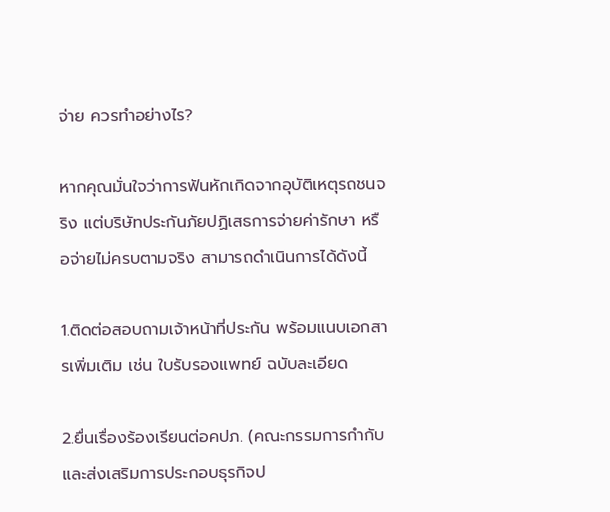จ่าย ควรทำอย่างไร?

หากคุณมั่นใจว่าการฟันหักเกิดจากอุบัติเหตุรถชนจริง แต่บริษัทประกันภัยปฏิเสธการจ่ายค่ารักษา หรือจ่ายไม่ครบตามจริง สามารถดำเนินการได้ดังนี้

1.ติดต่อสอบถามเจ้าหน้าที่ประกัน พร้อมแนบเอกสารเพิ่มเติม เช่น ใบรับรองแพทย์ ฉบับละเอียด

2.ยื่นเรื่องร้องเรียนต่อคปภ. (คณะกรรมการกำกับและส่งเสริมการประกอบธุรกิจป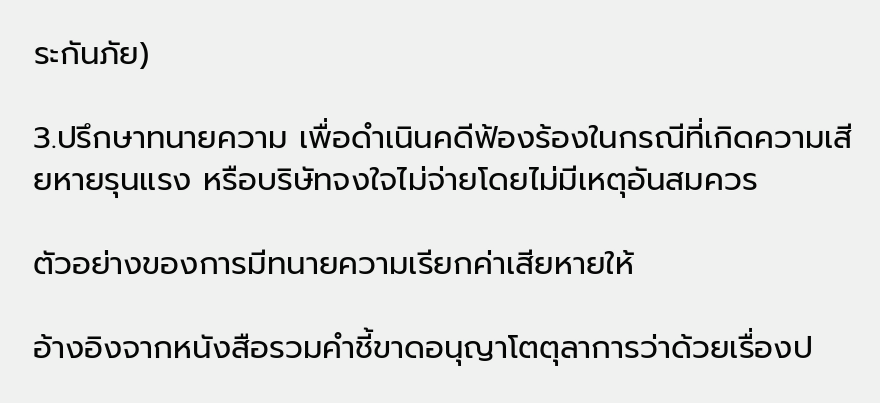ระกันภัย)

3.ปรึกษาทนายความ เพื่อดำเนินคดีฟ้องร้องในกรณีที่เกิดความเสียหายรุนแรง หรือบริษัทจงใจไม่จ่ายโดยไม่มีเหตุอันสมควร

ตัวอย่างของการมีทนายความเรียกค่าเสียหายให้

อ้างอิงจากหนังสือรวมคำชี้ขาดอนุญาโตตุลาการว่าด้วยเรื่องป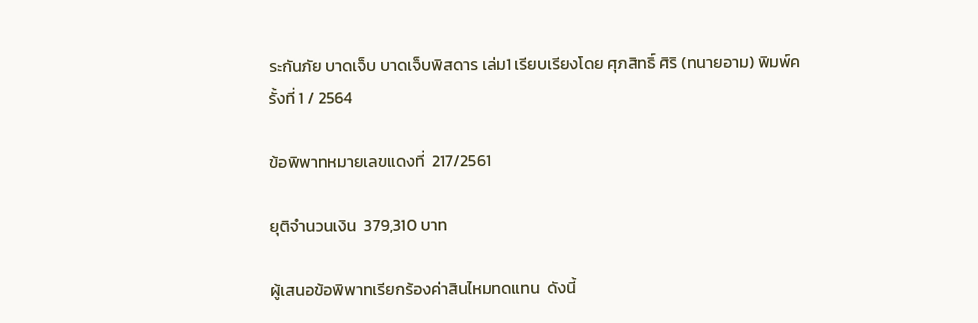ระกันภัย บาดเจ็บ บาดเจ็บพิสดาร เล่ม1 เรียบเรียงโดย ศุภสิทธิ์ ศิริ (ทนายอาม) พิมพ์ครั้งที่ 1 / 2564

ข้อพิพาทหมายเลขแดงที่  217/2561

ยุติจำนวนเงิน  379,310 บาท

ผู้เสนอข้อพิพาทเรียกร้องค่าสินไหมทดแทน  ดังนี้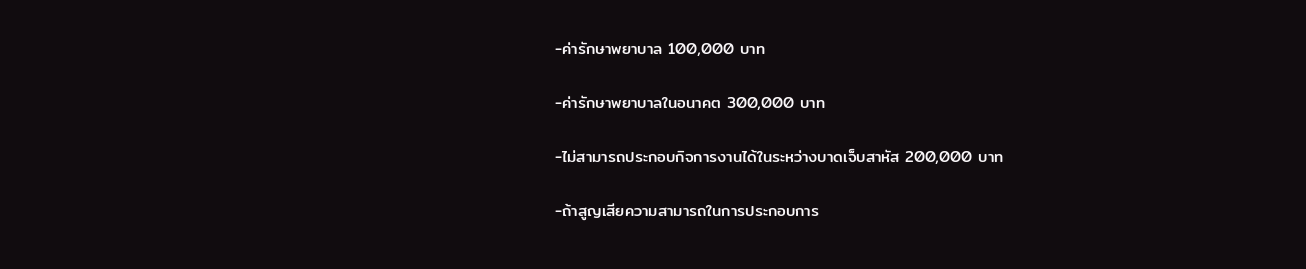-ค่ารักษาพยาบาล 100,000 บาท

-ค่ารักษาพยาบาลในอนาคต 300,000 บาท

-ไม่สามารถประกอบกิจการงานได้ในระหว่างบาดเจ็บสาหัส 200,000 บาท

-ถ้าสูญเสียความสามารถในการประกอบการ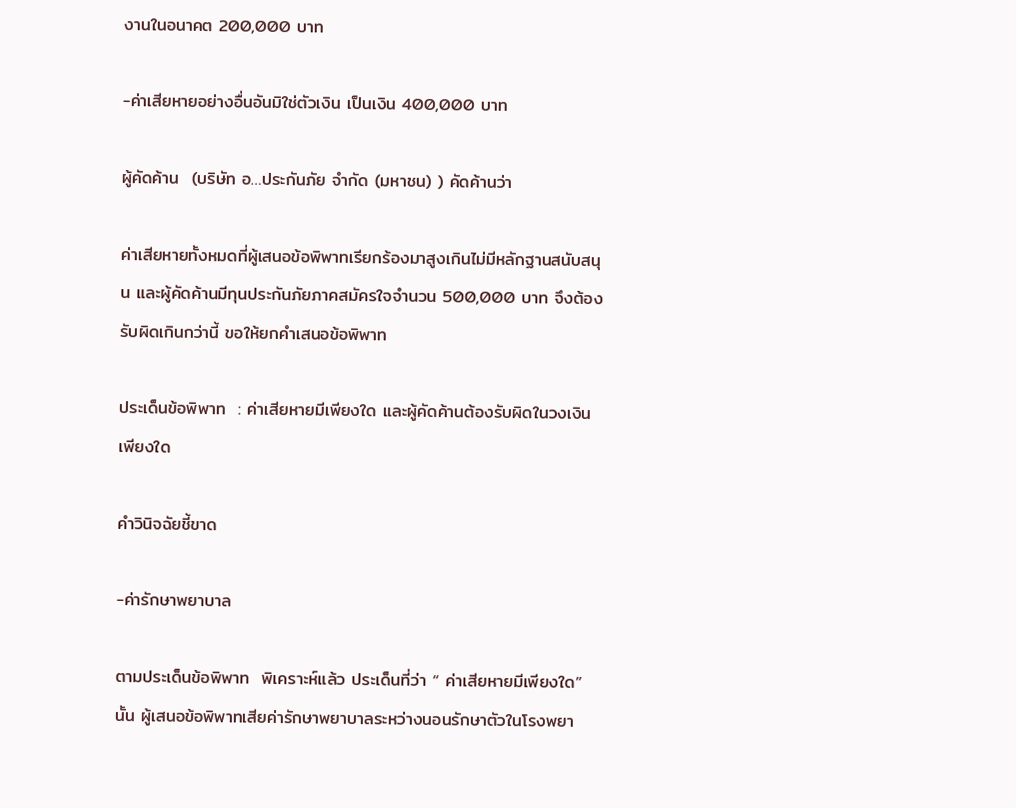งานในอนาคต 200,000 บาท

-ค่าเสียหายอย่างอื่นอันมิใช่ตัวเงิน เป็นเงิน 400,000 บาท

ผู้คัดค้าน  (บริษัท อ…ประกันภัย จำกัด (มหาชน) ) คัดค้านว่า

ค่าเสียหายทั้งหมดที่ผู้เสนอข้อพิพาทเรียกร้องมาสูงเกินไม่มีหลักฐานสนับสนุน และผู้คัดค้านมีทุนประกันภัยภาคสมัครใจจำนวน 500,000 บาท จึงต้องรับผิดเกินกว่านี้ ขอให้ยกคำเสนอข้อพิพาท

ประเด็นข้อพิพาท  : ค่าเสียหายมีเพียงใด และผู้คัดค้านต้องรับผิดในวงเงินเพียงใด

คำวินิจฉัยชี้ขาด

-ค่ารักษาพยาบาล

ตามประเด็นข้อพิพาท  พิเคราะห์แล้ว ประเด็นที่ว่า “ ค่าเสียหายมีเพียงใด” นั้น ผู้เสนอข้อพิพาทเสียค่ารักษาพยาบาลระหว่างนอนรักษาตัวในโรงพยา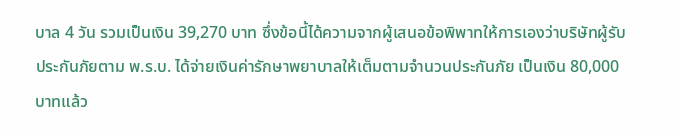บาล 4 วัน รวมเป็นเงิน 39,270 บาท ซึ่งข้อนี้ได้ความจากผู้เสนอข้อพิพาทให้การเองว่าบริษัทผู้รับประกันภัยตาม พ.ร.บ. ได้จ่ายเงินค่ารักษาพยาบาลให้เต็มตามจำนวนประกันภัย เป็นเงิน 80,000 บาทแล้ว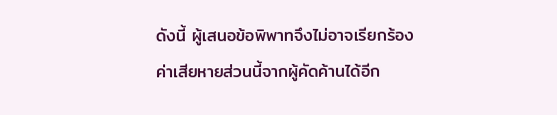ดังนี้ ผู้เสนอข้อพิพาทจึงไม่อาจเรียกร้องค่าเสียหายส่วนนี้จากผู้คัดค้านได้อีก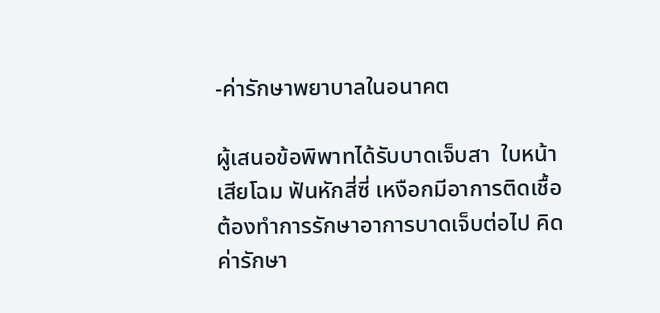-ค่ารักษาพยาบาลในอนาคต

ผู้เสนอข้อพิพาทได้รับบาดเจ็บสา  ใบหน้าเสียโฉม ฟันหักสี่ซี่ เหงือกมีอาการติดเชื้อ ต้องทำการรักษาอาการบาดเจ็บต่อไป คิดค่ารักษา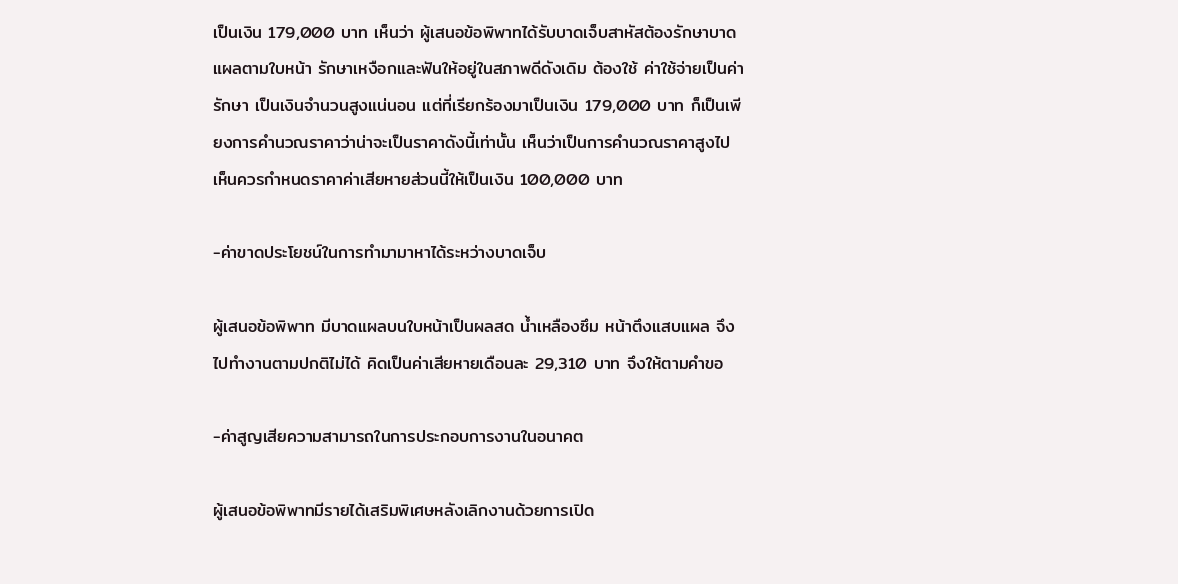เป็นเงิน 179,000 บาท เห็นว่า ผู้เสนอข้อพิพาทได้รับบาดเจ็บสาหัสต้องรักษาบาดแผลตามใบหน้า รักษาเหงือกและฟันให้อยู่ในสภาพดีดังเดิม ต้องใช้ ค่าใช้จ่ายเป็นค่ารักษา เป็นเงินจำนวนสูงแน่นอน แต่ที่เรียกร้องมาเป็นเงิน 179,000 บาท ก็เป็นเพียงการคำนวณราคาว่าน่าจะเป็นราคาดังนี้เท่านั้น เห็นว่าเป็นการคำนวณราคาสูงไป เห็นควรกำหนดราคาค่าเสียหายส่วนนี้ให้เป็นเงิน 100,000 บาท

-ค่าขาดประโยชน์ในการทำมามาหาได้ระหว่างบาดเจ็บ

ผู้เสนอข้อพิพาท มีบาดแผลบนใบหน้าเป็นผลสด น้ำเหลืองซึม หน้าตึงแสบแผล จึงไปทำงานตามปกติไม่ได้ คิดเป็นค่าเสียหายเดือนละ 29,310 บาท จึงให้ตามคำขอ

-ค่าสูญเสียความสามารถในการประกอบการงานในอนาคต

ผู้เสนอข้อพิพาทมีรายได้เสริมพิเศษหลังเลิกงานด้วยการเปิด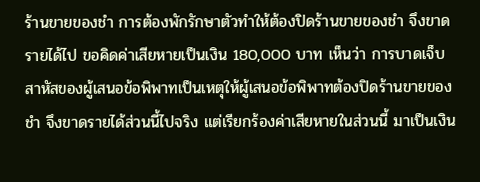ร้านขายของชำ การต้องพักรักษาตัวทำให้ต้องปิดร้านขายของชำ จึงขาดรายได้ไป ขอคิดค่าเสียหายเป็นเงิน 180,000 บาท เห็นว่า การบาดเจ็บสาหัสของผู้เสนอข้อพิพาทเป็นเหตุให้ผู้เสนอข้อพิพาทต้องปิดร้านขายของชำ จึงขาดรายได้ส่วนนี้ไปจริง แต่เรียกร้องค่าเสียหายในส่วนนี้ มาเป็นเงิน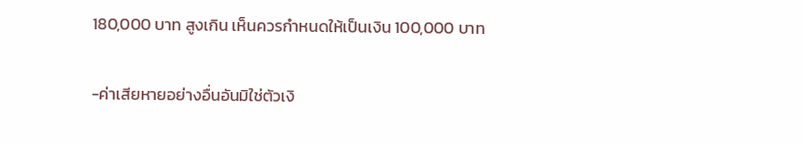180,000 บาท สูงเกิน เห็นควรกำหนดให้เป็นเงิน 100,000 บาท

-ค่าเสียหายอย่างอื่นอันมิใช่ตัวเงิ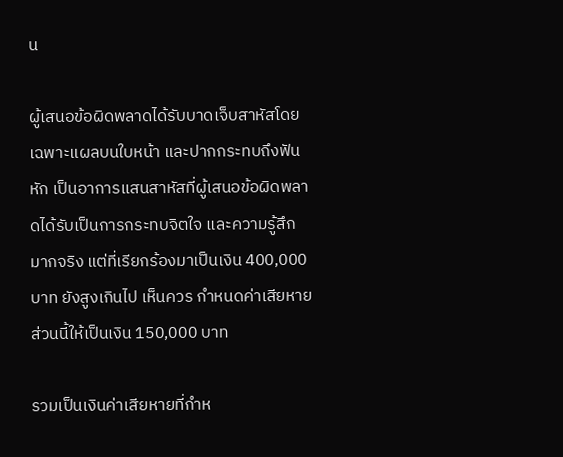น

ผู้เสนอข้อผิดพลาดได้รับบาดเจ็บสาหัสโดยเฉพาะแผลบนใบหน้า และปากกระทบถึงฟันหัก เป็นอาการแสนสาหัสที่ผู้เสนอข้อผิดพลาดได้รับเป็นการกระทบจิตใจ และความรู้สึกมากจริง แต่ที่เรียกร้องมาเป็นเงิน 400,000 บาท ยังสูงเกินไป เห็นควร กำหนดค่าเสียหายส่วนนี้ให้เป็นเงิน 150,000 บาท

รวมเป็นเงินค่าเสียหายที่กำห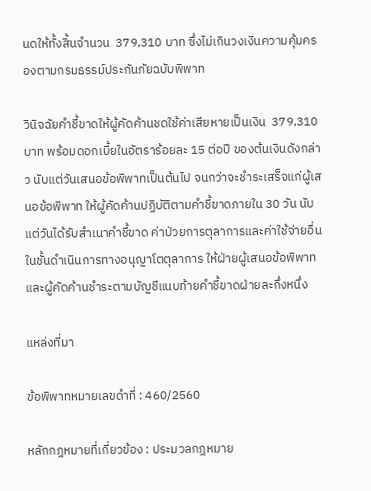นดให้ทั้งสิ้นจำนวน  379,310 บาท ซึ่งไม่เกินวงเงินความคุ้มครองตามกรมธรรม์ประกันภัยฉบับพิพาท

วินิจฉัยคำชี้ขาดให้ผู้คัดค้านชดใช้ค่าเสียหายเป็นเงิน  379,310 บาท พร้อมดอกเบี้ยในอัตราร้อยละ 15 ต่อปี ของต้นเงินดังกล่าว นับแต่วันเสนอข้อพิพาทเป็นต้นไป จนกว่าจะชำระเสร็จแก่ผู้เสนอข้อพิพาท ให้ผู้คัดค้านปฏิบัติตามคำชี้ขาดภายใน 30 วัน นับแต่วันได้รับสำเนาคำชี้ขาด ค่าป่วยการตุลาการและค่าใช้จ่ายอื่นในชั้นดำเนินการทางอนุญาโตตุลาการ ให้ฝ่ายผู้เสนอข้อพิพาทและผู้คัดค้านชำระตามบัญชีแนบท้ายคำชี้ขาดฝ่ายละกึ่งหนึ่ง

แหล่งที่มา

ข้อพิพาทหมายเลขดำที่ : 460/2560

หลักกฎหมายที่เกี่ยวข้อง : ประมวลกฎหมาย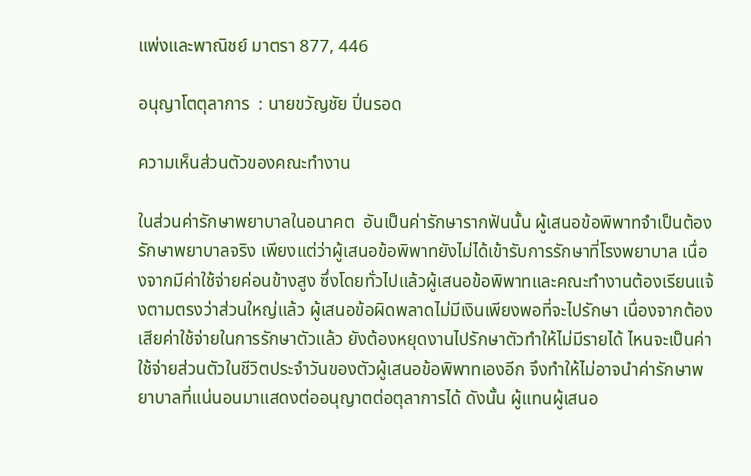แพ่งและพาณิชย์ มาตรา 877, 446

อนุญาโตตุลาการ  : นายขวัญชัย ปิ่นรอด

ความเห็นส่วนตัวของคณะทำงาน

ในส่วนค่ารักษาพยาบาลในอนาคต  อันเป็นค่ารักษารากฟันนั้น ผู้เสนอข้อพิพาทจำเป็นต้องรักษาพยาบาลจริง เพียงแต่ว่าผู้เสนอข้อพิพาทยังไม่ได้เข้ารับการรักษาที่โรงพยาบาล เนื่องจากมีค่าใช้จ่ายค่อนข้างสูง ซึ่งโดยทั่วไปแล้วผู้เสนอข้อพิพาทและคณะทำงานต้องเรียนแจ้งตามตรงว่าส่วนใหญ่แล้ว ผู้เสนอข้อผิดพลาดไม่มีเงินเพียงพอที่จะไปรักษา เนื่องจากต้องเสียค่าใช้จ่ายในการรักษาตัวแล้ว ยังต้องหยุดงานไปรักษาตัวทำให้ไม่มีรายได้ ไหนจะเป็นค่าใช้จ่ายส่วนตัวในชีวิตประจำวันของตัวผู้เสนอข้อพิพาทเองอีก จึงทำให้ไม่อาจนำค่ารักษาพยาบาลที่แน่นอนมาแสดงต่ออนุญาตต่อตุลาการได้ ดังนั้น ผู้แทนผู้เสนอ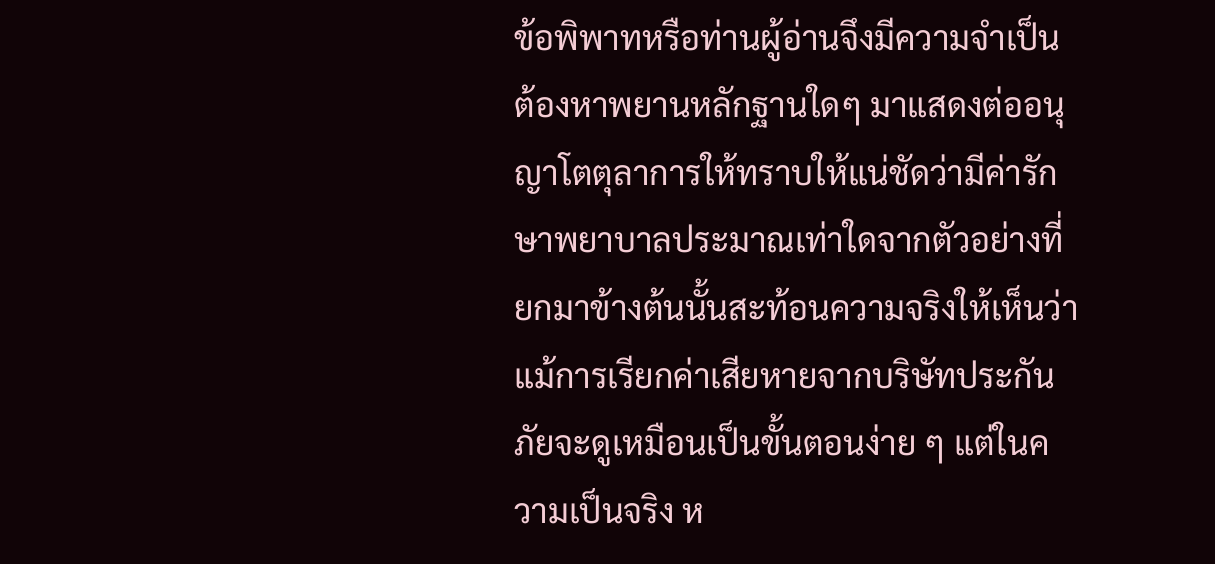ข้อพิพาทหรือท่านผู้อ่านจึงมีความจำเป็นต้องหาพยานหลักฐานใดๆ มาแสดงต่ออนุญาโตตุลาการให้ทราบให้แน่ชัดว่ามีค่ารักษาพยาบาลประมาณเท่าใดจากตัวอย่างที่ยกมาข้างต้นนั้นสะท้อนความจริงให้เห็นว่า แม้การเรียกค่าเสียหายจากบริษัทประกันภัยจะดูเหมือนเป็นขั้นตอนง่าย ๆ แต่ในความเป็นจริง ห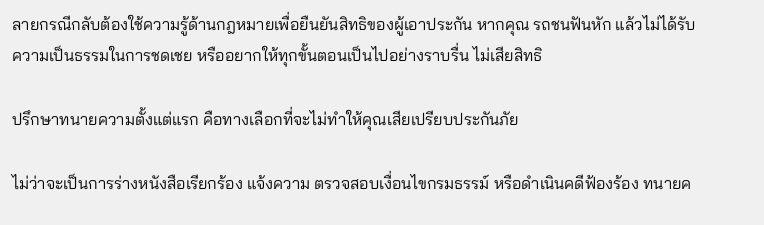ลายกรณีกลับต้องใช้ความรู้ด้านกฎหมายเพื่อยืนยันสิทธิของผู้เอาประกัน หากคุณ รถชนฟันหัก แล้วไม่ได้รับความเป็นธรรมในการชดเชย หรืออยากให้ทุกขั้นตอนเป็นไปอย่างราบรื่น ไม่เสียสิทธิ

ปรึกษาทนายความตั้งแต่แรก คือทางเลือกที่จะไม่ทำให้คุณเสียเปรียบประกันภัย

ไม่ว่าจะเป็นการร่างหนังสือเรียกร้อง แจ้งความ ตรวจสอบเงื่อนไขกรมธรรม์ หรือดำเนินคดีฟ้องร้อง ทนายค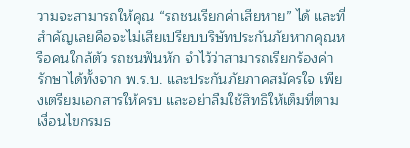วามจะสามารถให้คุณ “รถชนเรียกค่าเสียหาย” ได้ และที่สำคัญเลยคือจะไม่เสียเปรียบบริษัทประกันภัยหากคุณหรือคนใกล้ตัว รถชนฟันหัก จำไว้ว่าสามารถเรียกร้องค่ารักษาได้ทั้งจาก พ.ร.บ. และประกันภัยภาคสมัครใจ เพียงเตรียมเอกสารให้ครบ และอย่าลืมใช้สิทธิให้เต็มที่ตามเงื่อนไขกรมธ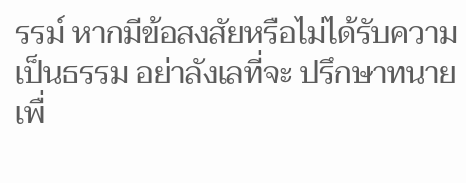รรม์ หากมีข้อสงสัยหรือไม่ได้รับความเป็นธรรม อย่าลังเลที่จะ ปรึกษาทนาย เพื่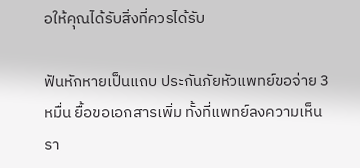อให้คุณได้รับสิ่งที่ควรได้รับ

ฟันหักหายเป็นแถบ ประกันภัยหัวแพทย์ขอจ่าย 3 หมื่น ยื้อขอเอกสารเพิ่ม ทั้งที่แพทย์ลงความเห็นรา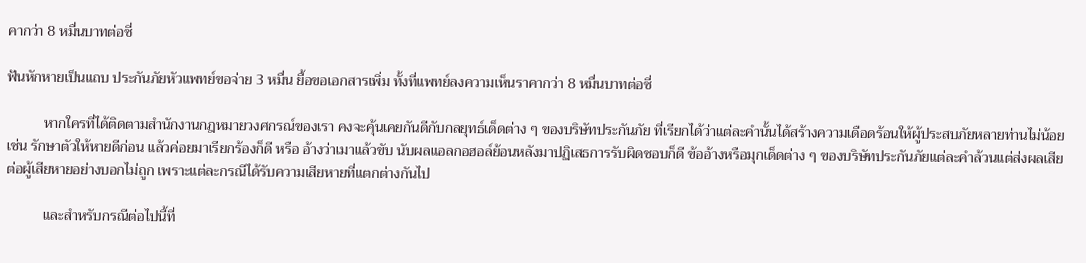คากว่า 8 หมื่นบาทต่อซี่

ฟันหักหายเป็นแถบ ประกันภัยหัวแพทย์ขอจ่าย 3 หมื่น ยื้อขอเอกสารเพิ่ม ทั้งที่แพทย์ลงความเห็นราคากว่า 8 หมื่นบาทต่อซี่

          หากใครที่ได้ติดตามสำนักงานกฎหมายวงศกรณ์ของเรา คงจะคุ้นเคยกันดีกับกลยุทธ์เด็ดต่าง ๆ ของบริษัทประกันภัย ที่เรียกได้ว่าแต่ละคำนั้นได้สร้างความเดือดร้อนให้ผู้ประสบภัยหลายท่านไม่น้อย เช่น รักษาตัวให้หายดีก่อน แล้วค่อยมาเรียกร้องก็ดี หรือ อ้างว่าเมาแล้วขับ นับผลแอลกอฮอล์ย้อนหลังมาปฏิเสธการรับผิดชอบก็ดี ข้ออ้างหรือมุกเด็ดต่าง ๆ ของบริษัทประกันภัยแต่ละคำล้วนแต่ส่งผลเสียต่อผู้เสียหายอย่างบอกไม่ถูก เพราะแต่ละกรณีได้รับความเสียหายที่แตกต่างกันไป

          และสำหรับกรณีต่อไปนี้ที่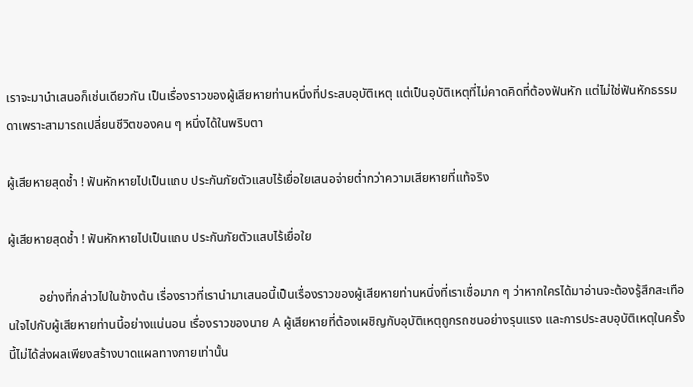เราจะมานำเสนอก็เช่นเดียวกัน เป็นเรื่องราวของผู้เสียหายท่านหนึ่งที่ประสบอุบัติเหตุ แต่เป็นอุบัติเหตุที่ไม่คาดคิดที่ต้องฟันหัก แต่ไม่ใช่ฟันหักธรรมดาเพราะสามารถเปลี่ยนชีวิตของคน ๆ หนึ่งได้ในพริบตา

ผู้เสียหายสุดช้ำ ! ฟันหักหายไปเป็นแถบ ประกันภัยตัวแสบไร้เยื่อใยเสนอจ่ายต่ำกว่าความเสียหายที่แท้จริง

ผู้เสียหายสุดช้ำ ! ฟันหักหายไปเป็นแถบ ประกันภัยตัวแสบไร้เยื่อใย

          อย่างที่กล่าวไปในข้างต้น เรื่องราวที่เรานำมาเสนอนี้เป็นเรื่องราวของผู้เสียหายท่านหนึ่งที่เราเชื่อมาก ๆ ว่าหากใครได้มาอ่านจะต้องรู้สึกสะเทือนใจไปกับผู้เสียหายท่านนี้อย่างแน่นอน เรื่องราวของนาย A ผู้เสียหายที่ต้องเผชิญกับอุบัติเหตุถูกรถชนอย่างรุนแรง และการประสบอุบัติเหตุในครั้งนี้ไม่ได้ส่งผลเพียงสร้างบาดแผลทางกายเท่านั้น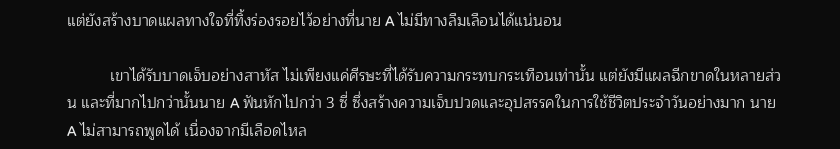แต่ยังสร้างบาดแผลทางใจที่ทิ้งร่องรอยไว้อย่างที่นาย A ไม่มีทางลืมเลือนได้แน่นอน

          เขาได้รับบาดเจ็บอย่างสาหัส ไม่เพียงแค่ศีรษะที่ได้รับความกระทบกระเทือนเท่านั้น แต่ยังมีแผลฉีกขาดในหลายส่วน และที่มากไปกว่านั้นนาย A ฟันหักไปกว่า 3 ซี่ ซึ่งสร้างความเจ็บปวดและอุปสรรคในการใช้ชีวิตประจำวันอย่างมาก นาย A ไม่สามารถพูดได้ เนื่องจากมีเลือดไหล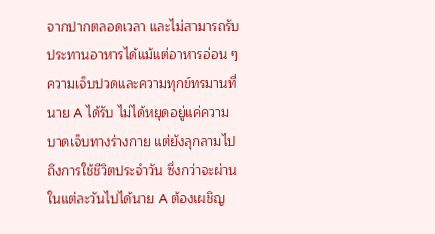จากปากตลอดเวลา และไม่สามารถรับประทานอาหารได้แม้แต่อาหารอ่อน ๆ ความเจ็บปวดและความทุกข์ทรมานที่นาย A ได้รับ ไม่ได้หยุดอยู่แค่ความบาดเจ็บทางร่างกาย แต่ยังลุกลามไปถึงการใช้ชีวิตประจำวัน ซึ่งกว่าจะผ่านในแต่ละวันไปได้นาย A ต้องเผชิญ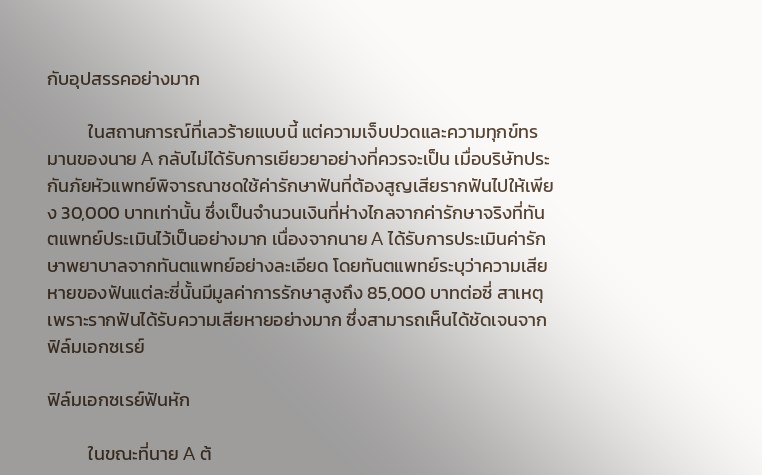กับอุปสรรคอย่างมาก

          ในสถานการณ์ที่เลวร้ายแบบนี้ แต่ความเจ็บปวดและความทุกข์ทรมานของนาย A กลับไม่ได้รับการเยียวยาอย่างที่ควรจะเป็น เมื่อบริษัทประกันภัยหัวแพทย์พิจารณาชดใช้ค่ารักษาฟันที่ต้องสูญเสียรากฟันไปให้เพียง 30,000 บาทเท่านั้น ซึ่งเป็นจำนวนเงินที่ห่างไกลจากค่ารักษาจริงที่ทันตแพทย์ประเมินไว้เป็นอย่างมาก เนื่องจากนาย A ได้รับการประเมินค่ารักษาพยาบาลจากทันตแพทย์อย่างละเอียด โดยทันตแพทย์ระบุว่าความเสียหายของฟันแต่ละซี่นั้นมีมูลค่าการรักษาสูงถึง 85,000 บาทต่อซี่ สาเหตุเพราะรากฟันได้รับความเสียหายอย่างมาก ซึ่งสามารถเห็นได้ชัดเจนจากฟิล์มเอกซเรย์

ฟิล์มเอกซเรย์ฟันหัก

          ในขณะที่นาย A ต้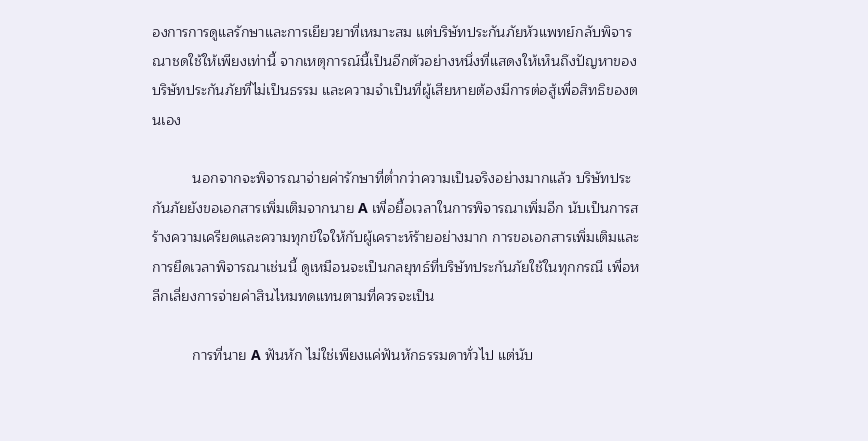องการการดูแลรักษาและการเยียวยาที่เหมาะสม แต่บริษัทประกันภัยหัวแพทย์กลับพิจารณาชดใช้ให้เพียงเท่านี้ จากเหตุการณ์นี้เป็นอีกตัวอย่างหนึ่งที่แสดงให้เห็นถึงปัญหาของบริษัทประกันภัยที่ไม่เป็นธรรม และความจำเป็นที่ผู้เสียหายต้องมีการต่อสู้เพื่อสิทธิของตนเอง

          นอกจากจะพิจารณาจ่ายค่ารักษาที่ต่ำกว่าความเป็นจริงอย่างมากแล้ว บริษัทประกันภัยยังขอเอกสารเพิ่มเติมจากนาย A เพื่อยื้อเวลาในการพิจารณาเพิ่มอีก นับเป็นการสร้างความเครียดและความทุกข์ใจให้กับผู้เคราะห์ร้ายอย่างมาก การขอเอกสารเพิ่มเติมและการยืดเวลาพิจารณาเช่นนี้ ดูเหมือนจะเป็นกลยุทธ์ที่บริษัทประกันภัยใช้ในทุกกรณี เพื่อหลีกเลี่ยงการจ่ายค่าสินไหมทดแทนตามที่ควรจะเป็น

          การที่นาย A ฟันหัก ไม่ใช่เพียงแค่ฟันหักธรรมดาทั่วไป แต่นับ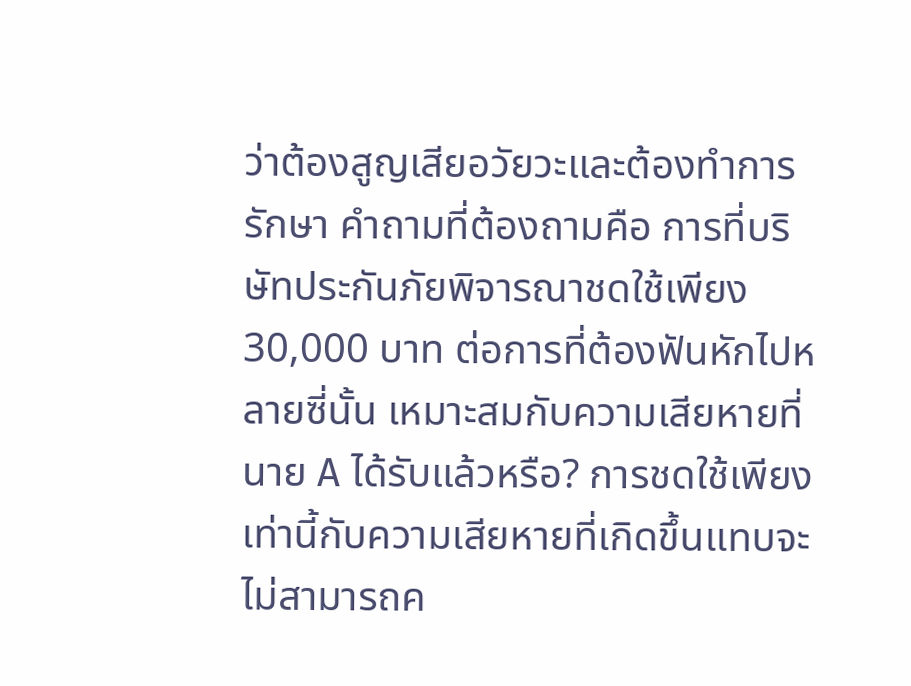ว่าต้องสูญเสียอวัยวะและต้องทำการรักษา คำถามที่ต้องถามคือ การที่บริษัทประกันภัยพิจารณาชดใช้เพียง 30,000 บาท ต่อการที่ต้องฟันหักไปหลายซี่นั้น เหมาะสมกับความเสียหายที่นาย A ได้รับแล้วหรือ? การชดใช้เพียงเท่านี้กับความเสียหายที่เกิดขึ้นแทบจะไม่สามารถค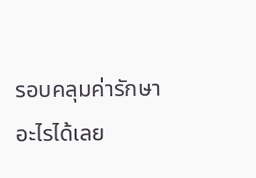รอบคลุมค่ารักษาอะไรได้เลย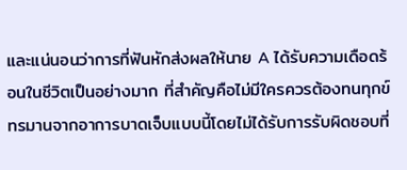และแน่นอนว่าการที่ฟันหักส่งผลให้นาย A ได้รับความเดือดร้อนในชีวิตเป็นอย่างมาก ที่สำคัญคือไม่มีใครควรต้องทนทุกข์ทรมานจากอาการบาดเจ็บแบบนี้โดยไม่ได้รับการรับผิดชอบที่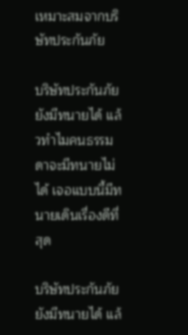เหมาะสมจากบริษัทประกันภัย

บริษัทประกันภัยยังมีทนายได้ แล้วทำไมคนธรรมดาจะมีทนายไม่ได้ เจอแบบนี้มีทนายเดินเรื่องดีที่สุด

บริษัทประกันภัยยังมีทนายได้ แล้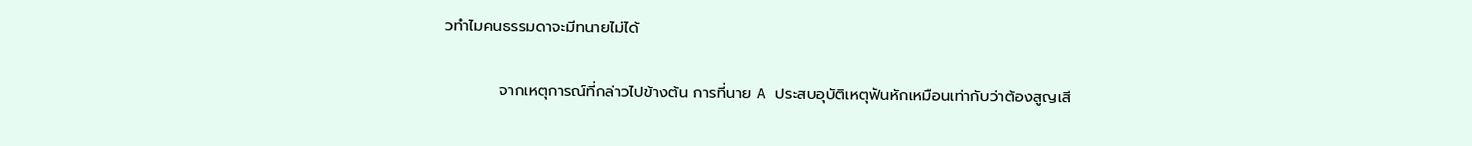วทำไมคนธรรมดาจะมีทนายไม่ได้

          จากเหตุการณ์ที่กล่าวไปข้างต้น การที่นาย A ประสบอุบัติเหตุฟันหักเหมือนเท่ากับว่าต้องสูญเสี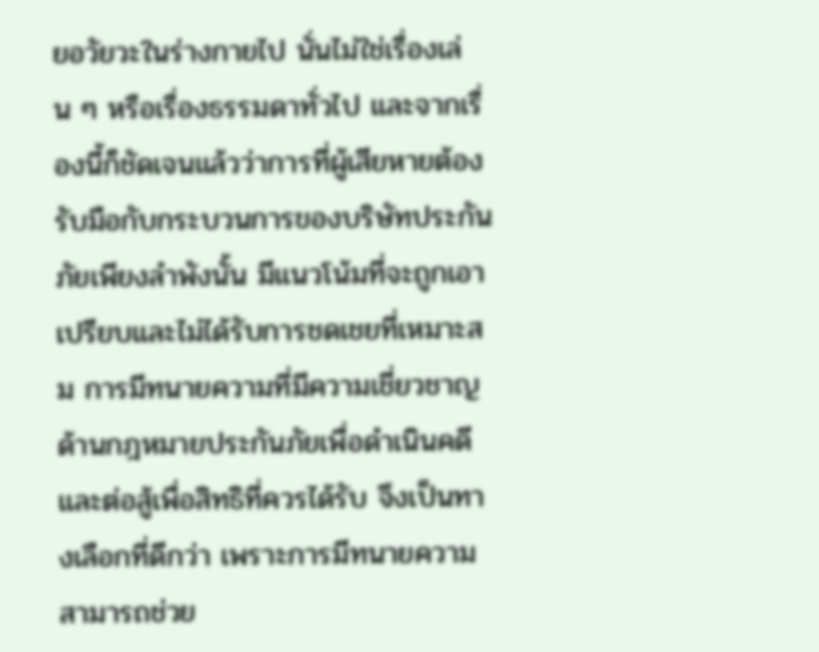ยอวัยวะในร่างกายไป นั่นไม่ใช่เรื่องเล่น ๆ หรือเรื่องธรรมดาทั่วไป และจากเรื่องนี้ก็ชัดเจนแล้วว่าการที่ผู้เสียหายต้องรับมือกับกระบวนการของบริษัทประกันภัยเพียงลำพังนั้น มีแนวโน้มที่จะถูกเอาเปรียบและไม่ได้รับการชดเชยที่เหมาะสม การมีทนายความที่มีความเชี่ยวชาญด้านกฎหมายประกันภัยเพื่อดำเนินคดีและต่อสู้เพื่อสิทธิที่ควรได้รับ จึงเป็นทางเลือกที่ดีกว่า เพราะการมีทนายความสามารถช่วย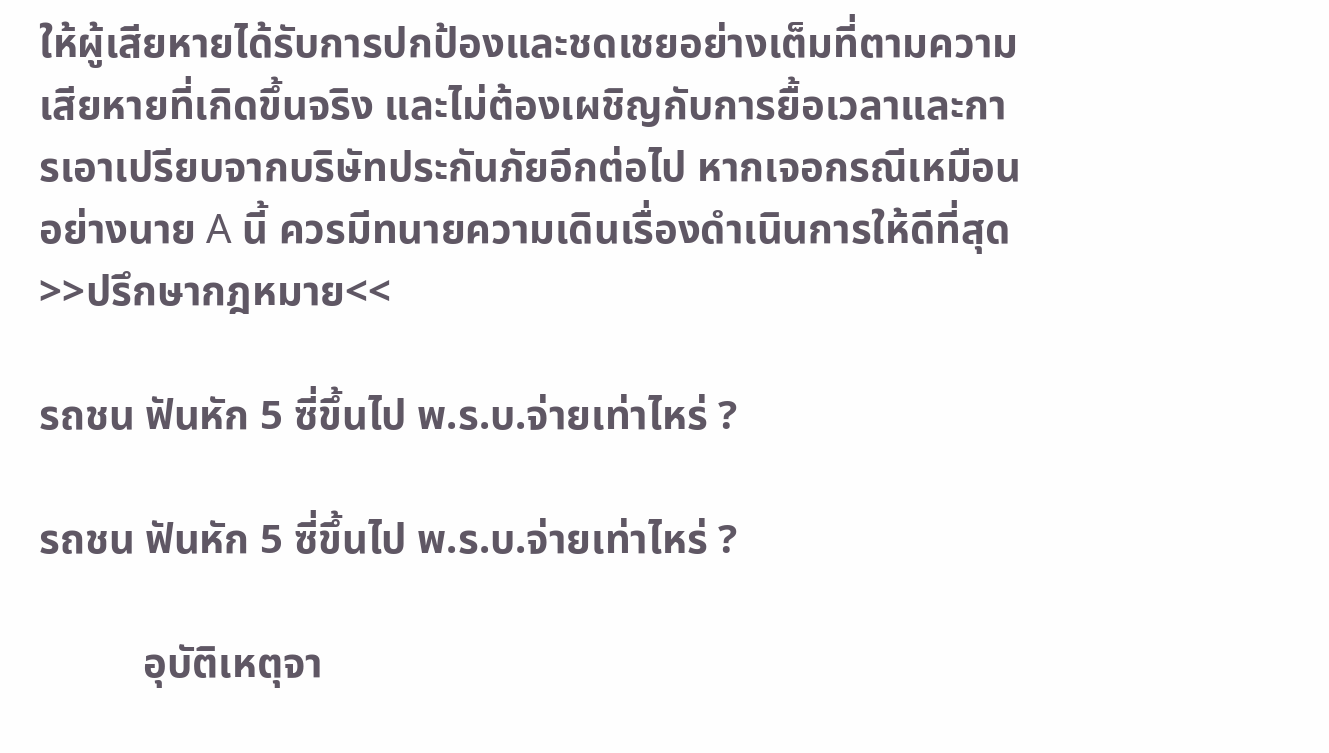ให้ผู้เสียหายได้รับการปกป้องและชดเชยอย่างเต็มที่ตามความเสียหายที่เกิดขึ้นจริง และไม่ต้องเผชิญกับการยื้อเวลาและการเอาเปรียบจากบริษัทประกันภัยอีกต่อไป หากเจอกรณีเหมือนอย่างนาย A นี้ ควรมีทนายความเดินเรื่องดำเนินการให้ดีที่สุด >>ปรึกษากฎหมาย<<

รถชน ฟันหัก 5 ซี่ขึ้นไป พ.ร.บ.จ่ายเท่าไหร่ ?

รถชน ฟันหัก 5 ซี่ขึ้นไป พ.ร.บ.จ่ายเท่าไหร่ ?

          อุบัติเหตุจา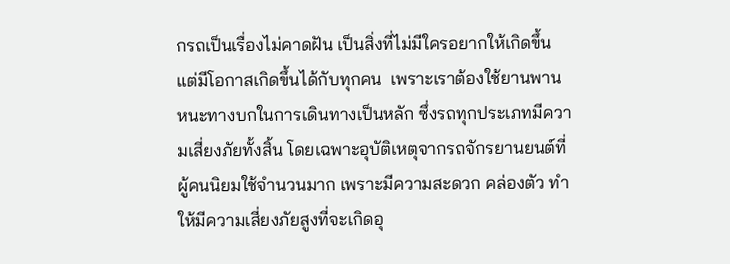กรถเป็นเรื่องไม่คาดฝัน เป็นสิ่งที่ไม่มีใครอยากให้เกิดขึ้น แต่มีโอกาสเกิดขึ้นได้กับทุกคน  เพราะเราต้องใช้ยานพานหนะทางบกในการเดินทางเป็นหลัก ซึ่งรถทุกประเภทมีความเสี่ยงภัยทั้งสิ้น โดยเฉพาะอุบัติเหตุจากรถจักรยานยนต์ที่ผู้คนนิยมใช้จำนวนมาก เพราะมีความสะดวก คล่องตัว ทำให้มีความเสี่ยงภัยสูงที่จะเกิดอุ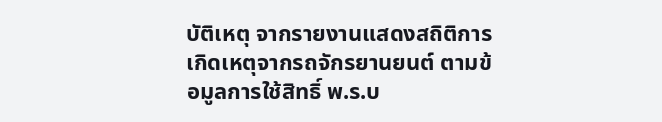บัติเหตุ จากรายงานแสดงสถิติการเกิดเหตุจากรถจักรยานยนต์ ตามข้อมูลการใช้สิทธิ์ พ.ร.บ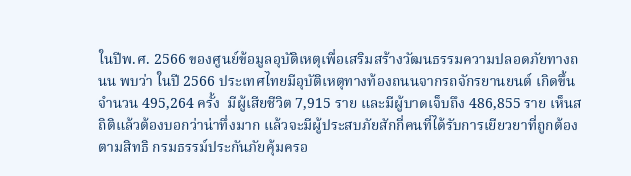ในปีพ.ศ. 2566 ของศูนย์ข้อมูลอุบัติเหตุเพื่อเสริมสร้างวัฒนธรรมความปลอดภัยทางถนน พบว่า ในปี 2566 ประเทศไทยมีอุบัติเหตุทางท้องถนนจากรถจักรยานยนต์ เกิดขึ้น จำนวน 495,264 ครั้ง  มีผู้เสียชีวิต 7,915 ราย และมีผู้บาดเจ็บถึง 486,855 ราย เห็นสถิติแล้วต้องบอกว่าน่าทึ่งมาก แล้วจะมีผู้ประสบภัยสักกี่คนที่ได้รับการเยียวยาที่ถูกต้องตามสิทธิ กรมธรรม์ประกันภัยคุ้มครอ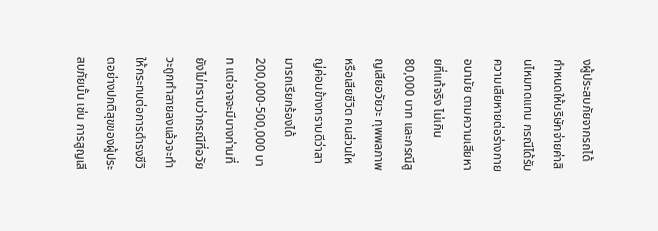งผู้ประสบภัยจากรถได้กำหนดให้บริษัทจ่ายค่าสินไหมทดแทน กรณีได้รับความเสียหายต่อร่างกาย อนามัย ตามความเสียหายที่แท้จริง ไม่เกิน 80,000 บาท และกรณีสูญเสียอวัยวะ ทุพพลภาพ หรือเสียชีวิต คนส่วนใหญ่ค่อนข้างทราบดีว่าสามารถเรียกร้องได้ 200,000-500,000 บาท แต่อาจจะมีบางท่านที่ยังไม่ทราบว่ากรณีที่อวัยวะถูกทำลายลงแล้วจะทำให้กระทบต่อการดำรงชีวิตอย่างปกติสุขของผู้ประสบภัยนั้น เช่น การสูญเสี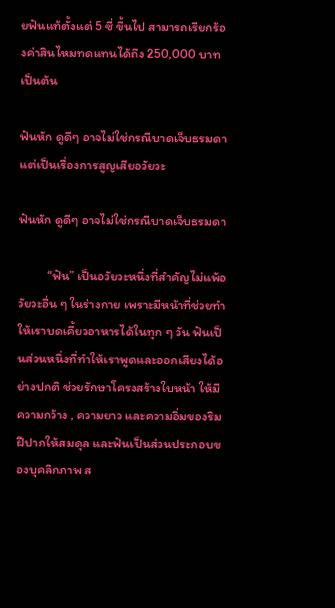ยฟันแท้ตั้งแต่ 5 ซี่ ขึ้นไป สามารถเรียกร้องค่าสินไหมทดแทนได้ถึง 250,000 บาท เป็นต้น

ฟันหัก ดูดีๆ อาจไม่ใช่กรณีบาดเจ็บธรมดา แต่เป็นเรื่องการสูญเสียอวัยวะ

ฟันหัก ดูดีๆ อาจไม่ใช่กรณีบาดเจ็บธรมดา

          “ฟัน” เป็นอวัยวะหนึ่งที่สำคัญไม่แพ้อวัยวะอื่น ๆ ในร่างกาย เพราะมีหน้าที่ช่วยทำให้เราบดเคี้ยวอาหารได้ในทุก ๆ วัน ฟันเป็นส่วนหนึ่งที่ทำให้เราพูดและออกเสียงได้อย่างปกติ ช่วยรักษาโครงสร้างใบหน้า ให้มีความกว้าง , ความยาว และความอิ่มของริมฝีปากให้สมดุล และฟันเป็นส่วนประกอบของบุคลิกภาพ ส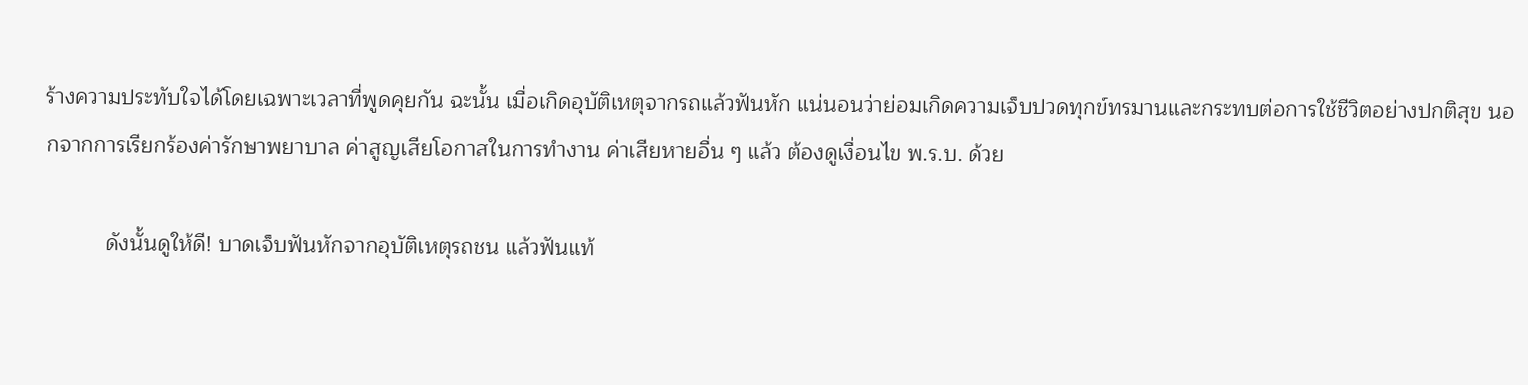ร้างความประทับใจได้โดยเฉพาะเวลาที่พูดคุยกัน ฉะนั้น เมื่อเกิดอุบัติเหตุจากรถแล้วฟันหัก แน่นอนว่าย่อมเกิดความเจ็บปวดทุกข์ทรมานและกระทบต่อการใช้ชีวิตอย่างปกติสุข นอกจากการเรียกร้องค่ารักษาพยาบาล ค่าสูญเสียโอกาสในการทำงาน ค่าเสียหายอื่น ๆ แล้ว ต้องดูเงื่อนไข พ.ร.บ. ด้วย

          ดังนั้นดูให้ดี! บาดเจ็บฟันหักจากอุบัติเหตุรถชน แล้วฟันแท้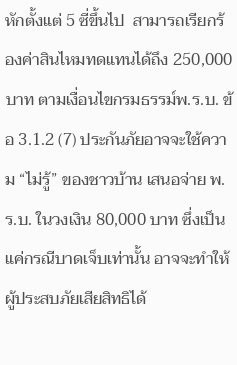หักตั้งแต่ 5 ซี่ขึ้นไป  สามารถเรียกร้องค่าสินไหมทดแทนได้ถึง 250,000 บาท ตามเงื่อนไขกรมธรรม์พ.ร.บ. ข้อ 3.1.2 (7) ประกันภัยอาจจะใช้ความ “ไม่รู้” ของชาวบ้าน เสนอจ่าย พ.ร.บ. ในวงเงิน 80,000 บาท ซึ่งเป็นแค่กรณีบาดเจ็บเท่านั้น อาจจะทำให้ผู้ประสบภัยเสียสิทธิได้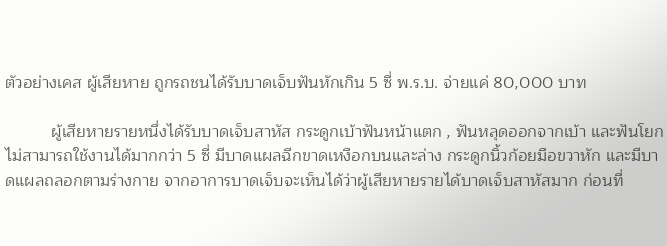ตัวอย่างเคส ผู้เสียหาย ถูกรถชนได้รับบาดเจ็บฟันหักเกิน 5 ซี่ พ.ร.บ. จ่ายแค่ 80,000 บาท

          ผู้เสียหายรายหนึ่งได้รับบาดเจ็บสาหัส กระดูกเบ้าฟันหน้าแตก , ฟันหลุดออกจากเบ้า และฟันโยกไม่สามารถใช้งานได้มากกว่า 5 ซี่ มีบาดแผลฉีกขาดเหงือกบนและล่าง กระดูกนิ้วก้อยมือขวาหัก และมีบาดแผลถลอกตามร่างกาย จากอาการบาดเจ็บจะเห็นได้ว่าผู้เสียหายรายได้บาดเจ็บสาหัสมาก ก่อนที่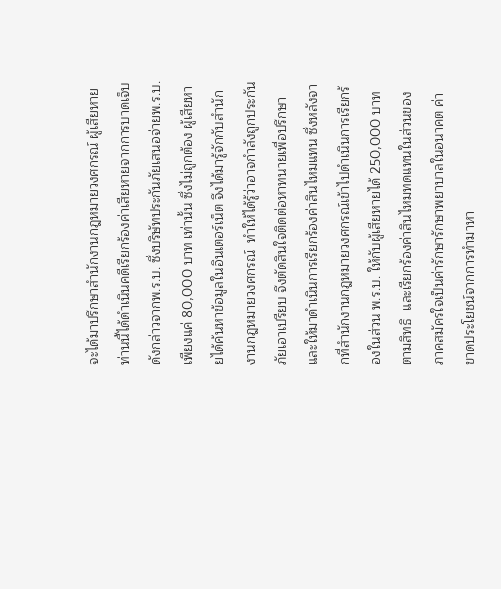จะได้มาปรึกษาสำนักงานกฎหมายวงศกรณ์ ผู้เสียหายท่านนี้ได้ดำเนินคดีเรียกร้องค่าเสียหายจากการบาดเจ็บดังกล่าวจากพ.ร.บ. ซึ่งบริษัทประกันภัยเสนอจ่ายพ.ร.บ. เพียงแค่ 80,000 บาท เท่านั้น ซึ่งไม่ถูกต้อง ผู้เสียหายได้ค้นหาข้อมูลในอินเตอร์เน็ต จึงได้มารู้จักกับสำนักงานกฎหมายวงศกรณ์  ทำให้ได้รู้ว่าอาจกำลังถูกประกันภัยเอาเปรียบ จึงตัดสินใจติดต่อหาทนายเพื่อปรึกษา และให้มาดำเนินการเรียกร้องค่าสินไหมแทน ซึ่งหลังจากที่สำนักงานกฎหมายวงศกรณ์เข้าไปดำเนินการเรียกร้องในส่วน พ.ร.บ. ให้กับผู้เสียหายได้ 250,000 บาท ตามสิทธิ  และเรียกร้องค่าสินไหมทดแทนในส่วนของภาคสมัครใจเป็นค่ารักษารักษาพยาบาลในอนาคต ค่าขาดประโยชน์จากการทำมาหา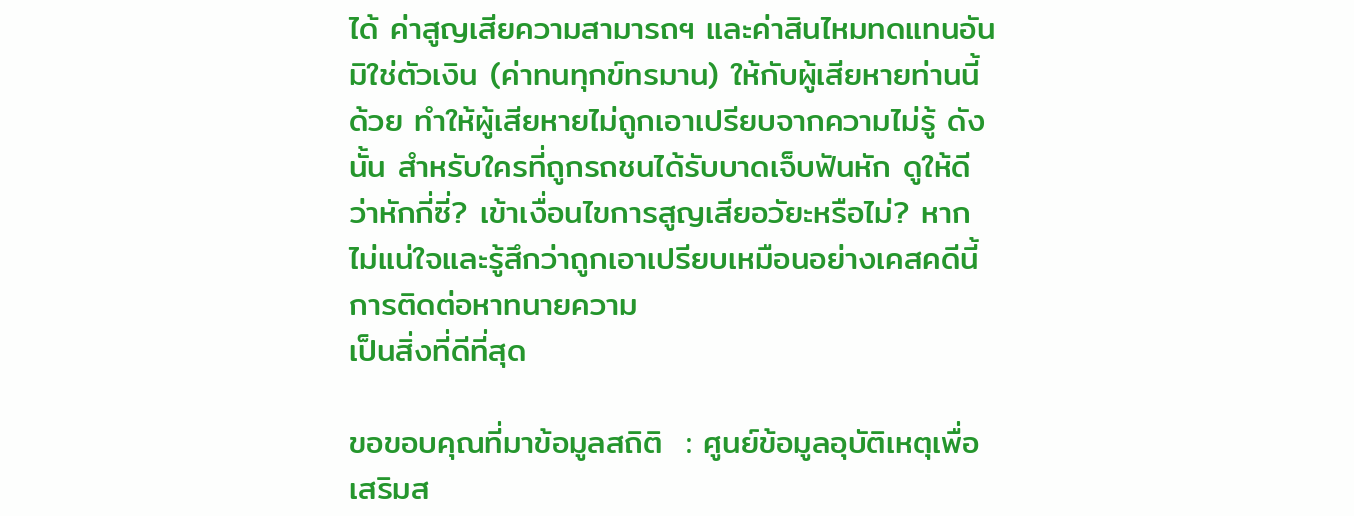ได้ ค่าสูญเสียความสามารถฯ และค่าสินไหมทดแทนอันมิใช่ตัวเงิน (ค่าทนทุกข์ทรมาน) ให้กับผู้เสียหายท่านนี้ด้วย ทำให้ผู้เสียหายไม่ถูกเอาเปรียบจากความไม่รู้ ดังนั้น สำหรับใครที่ถูกรถชนได้รับบาดเจ็บฟันหัก ดูให้ดี ว่าหักกี่ซี่? เข้าเงื่อนไขการสูญเสียอวัยะหรือไม่? หากไม่แน่ใจและรู้สึกว่าถูกเอาเปรียบเหมือนอย่างเคสคดีนี้ การติดต่อหาทนายความ
เป็นสิ่งที่ดีที่สุด

ขอขอบคุณที่มาข้อมูลสถิติ  : ศูนย์ข้อมูลอุบัติเหตุเพื่อเสริมส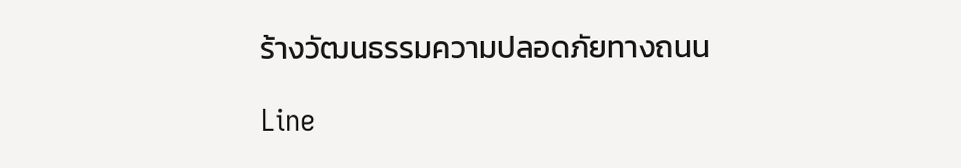ร้างวัฒนธรรมความปลอดภัยทางถนน

Line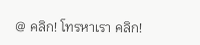@ คลิก! โทรหาเรา คลิก!